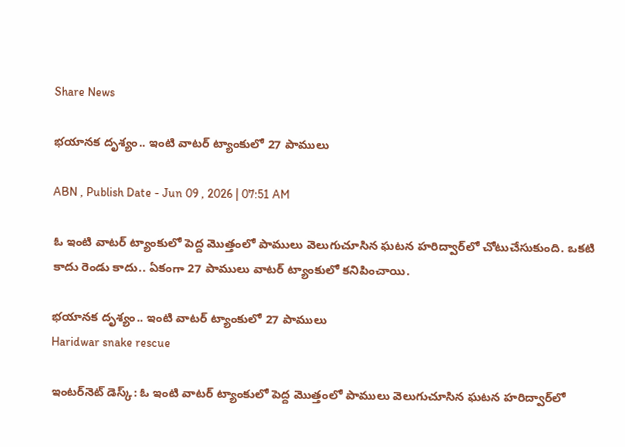Share News

భయానక దృశ్యం.. ఇంటి వాటర్ ట్యాంకులో 27 పాములు

ABN , Publish Date - Jun 09 , 2026 | 07:51 AM

ఓ ఇంటి వాటర్ ట్యాంకులో పెద్ద మొత్తంలో పాములు వెలుగుచూసిన ఘటన హరిద్వార్‌లో చోటుచేసుకుంది. ఒకటి కాదు రెండు కాదు.. ఏకంగా 27 పాములు వాటర్ ట్యాంకులో కనిపించాయి.

భయానక దృశ్యం.. ఇంటి వాటర్ ట్యాంకులో 27 పాములు
Haridwar snake rescue

ఇంటర్‌నెట్ డెస్క్: ఓ ఇంటి వాటర్ ట్యాంకులో పెద్ద మొత్తంలో పాములు వెలుగుచూసిన ఘటన హరిద్వార్‌లో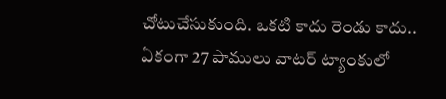చోటుచేసుకుంది. ఒకటి కాదు రెండు కాదు.. ఏకంగా 27 పాములు వాటర్ ట్యాంకులో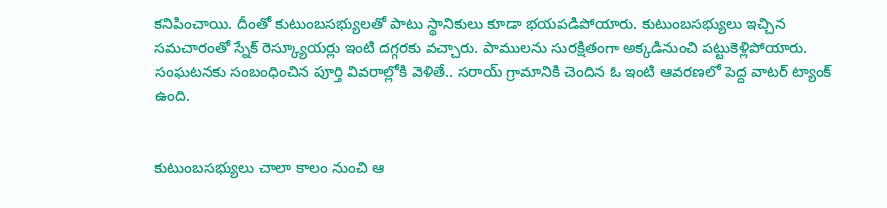కనిపించాయి. దీంతో కుటుంబసభ్యులతో పాటు స్థానికులు కూడా భయపడిపోయారు. కుటుంబసభ్యులు ఇచ్చిన సమచారంతో స్నేక్ రెస్క్యూయర్లు ఇంటి దగ్గరకు వచ్చారు. పాములను సురక్షితంగా అక్కడినుంచి పట్టుకెళ్లిపోయారు. సంఘటనకు సంబంధించిన పూర్తి వివరాల్లోకి వెళితే.. సరాయ్ గ్రామానికి చెందిన ఓ ఇంటి ఆవరణలో పెద్ద వాటర్ ట్యాంక్ ఉంది.


కుటుంబసభ్యులు చాలా కాలం నుంచి ఆ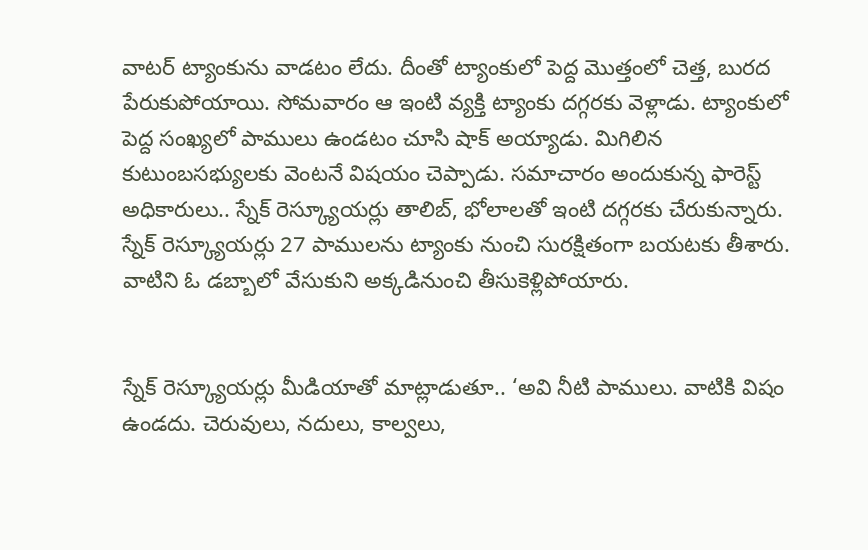వాటర్ ట్యాంకును వాడటం లేదు. దీంతో ట్యాంకులో పెద్ద మొత్తంలో చెత్త, బురద పేరుకుపోయాయి. సోమవారం ఆ ఇంటి వ్యక్తి ట్యాంకు దగ్గరకు వెళ్లాడు. ట్యాంకులో పెద్ద సంఖ్యలో పాములు ఉండటం చూసి షాక్ అయ్యాడు. మిగిలిన కుటుంబసభ్యులకు వెంటనే విషయం చెప్పాడు. సమాచారం అందుకున్న ఫారెస్ట్ అధికారులు.. స్నేక్ రెస్క్యూయర్లు తాలిబ్, భోలాలతో ఇంటి దగ్గరకు చేరుకున్నారు. స్నేక్ రెస్క్యూయర్లు 27 పాములను ట్యాంకు నుంచి సురక్షితంగా బయటకు తీశారు. వాటిని ఓ డబ్బాలో వేసుకుని అక్కడినుంచి తీసుకెళ్లిపోయారు.


స్నేక్ రెస్క్యూయర్లు మీడియాతో మాట్లాడుతూ.. ‘అవి నీటి పాములు. వాటికి విషం ఉండదు. చెరువులు, నదులు, కాల్వలు,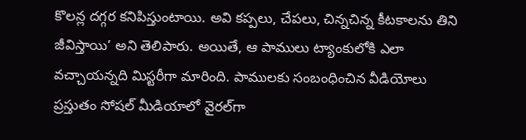కొలన్ల దగ్గర కనిపిస్తుంటాయి. అవి కప్పలు, చేపలు, చిన్నచిన్న కీటకాలను తిని జీవిస్తాయి’ అని తెలిపారు. అయితే, ఆ పాములు ట్యాంకులోకి ఎలా వచ్చాయన్నది మిస్టరీగా మారింది. పాములకు సంబంధించిన వీడియోలు ప్రస్తుతం సోషల్ మీడియాలో వైరల్‌గా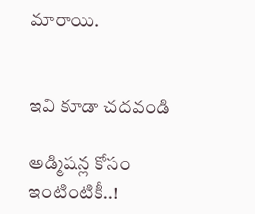మారాయి.


ఇవి కూడా చదవండి

అడ్మిషన్ల కోసం ఇంటింటికీ..!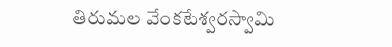తిరుమల వేంకటేశ్వరస్వామి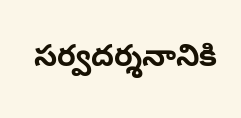సర్వదర్శనానికి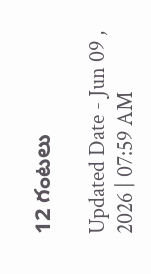12 గంటలు

Updated Date - Jun 09 , 2026 | 07:59 AM